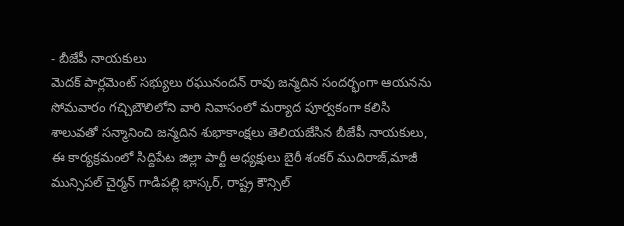- బీజేపీ నాయకులు
మెదక్ పార్లమెంట్ సభ్యులు రఘునందన్ రావు జన్మదిన సందర్భంగా ఆయనను సోమవారం గచ్చిబౌలిలోని వారి నివాసంలో మర్యాద పూర్వకంగా కలిసి శాలువతో సన్మానించి జన్మదిన శుభాకాంక్షలు తెలియజేసిన బీజేపీ నాయకులు, ఈ కార్యక్రమంలో సిద్దిపేట జిల్లా పార్టీ అధ్యక్షులు బైరీ శంకర్ ముదిరాజ్,మాజీ మున్సిపల్ చైర్మన్ గాడిపల్లి భాస్కర్, రాష్ట్ర కౌన్సిల్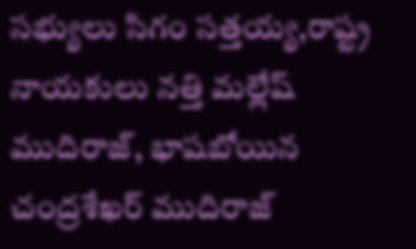సభ్యులు సిగం సత్తయ్య,రాష్ట్ర నాయకులు నత్తి మల్లేష్ ముదిరాజ్, భాషబోయిన చంద్రశేఖర్ ముదిరాజ్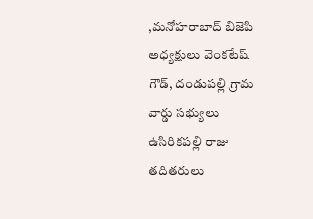,మనోహరాబాద్ బిజెపి అధ్యక్షులు వెంకటేష్ గౌడ్, దండుపల్లి గ్రామ వార్డు సభ్యులు ఉసిరికపల్లి రాజు తదితరులు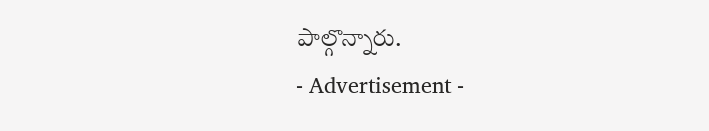పాల్గొన్నారు.
- Advertisement -